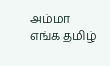அம்மா எங்க தமிழ்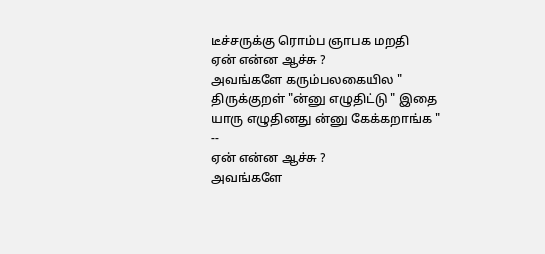டீச்சருக்கு ரொம்ப ஞாபக மறதி
ஏன் என்ன ஆச்சு ?
அவங்களே கரும்பலகையில " திருக்குறள் "ன்னு எழுதிட்டு " இதை யாரு எழுதினது ன்னு கேக்கறாங்க "
--
ஏன் என்ன ஆச்சு ?
அவங்களே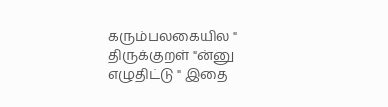கரும்பலகையில " திருக்குறள் "ன்னு எழுதிட்டு " இதை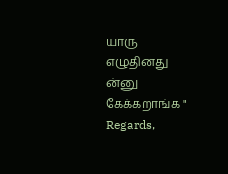யாரு எழுதினது ன்னு கேக்கறாங்க "
Regards,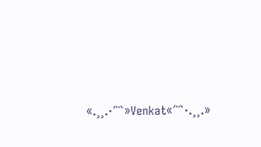«.¸¸.·´¨`»Venkat«´¨`·.¸¸.»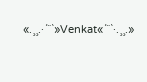«.¸¸.·´¨`»Venkat«´¨`·.¸¸.»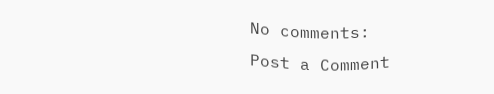No comments:
Post a Comment